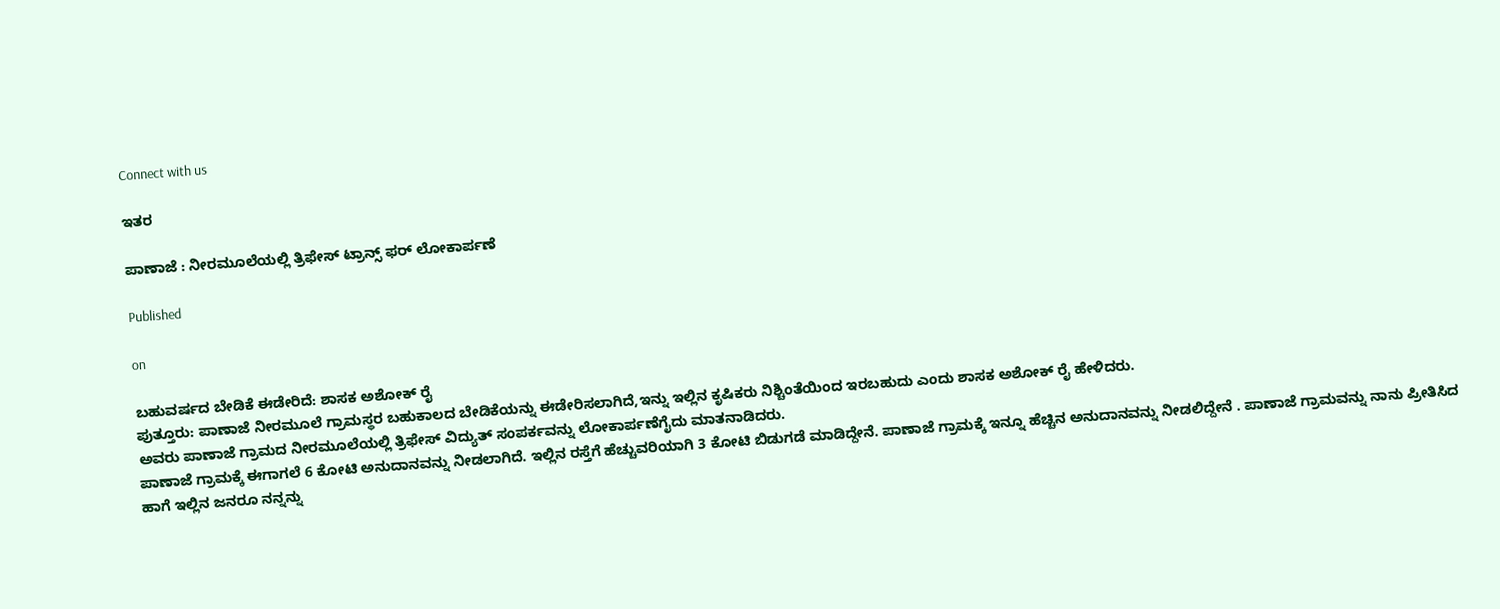Connect with us

ಇತರ

ಪಾಣಾಜೆ : ನೀರಮೂಲೆಯಲ್ಲಿ ತ್ರಿಫೇಸ್ ಟ್ರಾನ್ಸ್ ಫರ್ ಲೋಕಾರ್ಪಣೆ

Published

on

ಬಹುವರ್ಷದ ಬೇಡಿಕೆ ಈಡೇರಿದೆ: ಶಾಸಕ ಅಶೋಕ್ ರೈ
ಪುತ್ತೂರು: ಪಾಣಾಜೆ ನೀರಮೂಲೆ ಗ್ರಾಮಸ್ಥರ ಬಹುಕಾಲದ ಬೇಡಿಕೆಯನ್ನು ಈಡೇರಿಸಲಾಗಿದೆ,ಇನ್ನು ಇಲ್ಲಿನ ಕೃಷಿಕರು ನಿಶ್ಚಿಂತೆಯಿಂದ ಇರಬಹುದು ಎಂದು ಶಾಸಕ ಅಶೋಕ್ ರೈ ಹೇಳಿದರು.
ಅವರು ಪಾಣಾಜೆ ಗ್ರಾಮದ ನೀರಮೂಲೆಯಲ್ಲಿ ತ್ರಿಫೇಸ್ ವಿದ್ಯುತ್ ಸಂಪರ್ಕವನ್ನು ಲೋಕಾರ್ಪಣೆಗೈದು‌ ಮಾತನಾಡಿದರು.
ಪಾಣಾಜೆ ಗ್ರಾಮಕ್ಕೆ ಈಗಾಗಲೆ 6 ಕೋಟಿ ಅನುದಾನವನ್ನು ನೀಡಲಾಗಿದೆ. ಇಲ್ಲಿನ ರಸ್ತೆಗೆ ಹೆಚ್ಚುವರಿಯಾಗಿ 3 ಕೋಟಿ ಬಿಡುಗಡೆ ಮಾಡಿದ್ದೇನೆ. ಪಾಣಾಜೆ ಗ್ರಾಮಕ್ಕೆ ಇನ್ನೂ ಹೆಚ್ಚಿನ ಅನುದಾನವನ್ನು ನೀಡಲಿದ್ದೇನೆ . ಪಾಣಾಜೆ ಗ್ರಾಮವನ್ನು ನಾನು ಪ್ರೀತಿಸಿದ ಹಾಗೆ ಇಲ್ಲಿನ ಜನರೂ ನನ್ನನ್ನು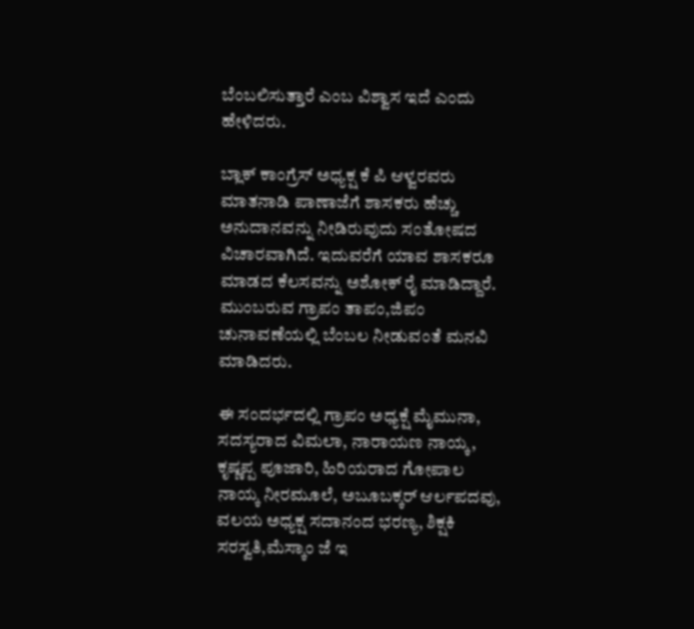ಬೆಂಬಲಿಸುತ್ತಾರೆ ಎಂಬ ವಿಶ್ವಾಸ ಇದೆ ಎಂದು ಹೇಳಿದರು.

ಬ್ಲಾಕ್ ಕಾಂಗ್ರೆಸ್ ಅಧ್ಯಕ್ಷ ಕೆ ಪಿ ಆಳ್ವರವರು ಮಾತನಾಡಿ ಪಾಣಾಜೆಗೆ ಶಾಸಕರು ಹೆಚ್ಚು ಅನುದಾನವನ್ನು ನೀಡಿರುವುದು ಸಂತೋಷದ ವಿಚಾರವಾಗಿದೆ. ಇದುವರೆಗೆ ಯಾವ ಶಾಸಕರೂ ಮಾಡದ ಕೆಲಸವನ್ನು ಅಶೋಕ್ ರೈ ಮಾಡಿದ್ದಾರೆ. ಮುಂಬರುವ ಗ್ರಾಪಂ ತಾಪಂ,ಜಿಪಂ ಚುನಾವಣೆಯಲ್ಲಿ ಬೆಂಬಲ ನೀಡುವಂತೆ ಮನವಿ ಮಾಡಿದರು.

ಈ ಸಂದರ್ಭದಲ್ಲಿ ಗ್ರಾಪಂ ಅಧ್ಯಕ್ಷೆ ಮೈಮುನಾ, ಸದಸ್ಯರಾದ ವಿಮಲಾ, ನಾರಾಯಣ ನಾಯ್ಕ, ಕೃಷ್ಣಪ್ಪ ಪೂಜಾರಿ, ಹಿರಿಯರಾದ ಗೋಪಾಲ ನಾಯ್ಕ ನೀರಮೂಲೆ, ಅಬೂಬಕ್ಕರ್ ಆರ್ಲಪದವು, ವಲಯ ಅಧ್ಯಕ್ಷ ಸದಾನಂದ ಭರಣ್ಯ, ಶಿಕ್ಷಕಿ ಸರಸ್ವತಿ,ಮೆಸ್ಕಾಂ ಜೆ ಇ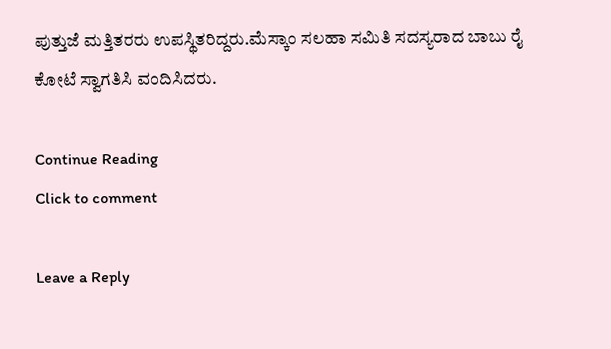ಪುತ್ತುಜೆ ಮತ್ತಿತರರು ಉಪಸ್ಥಿತರಿದ್ದರು.ಮೆಸ್ಕಾಂ ಸಲಹಾ ಸಮಿತಿ ಸದಸ್ಯರಾದ ಬಾಬು ರೈ ಕೋಟೆ ಸ್ವಾಗತಿಸಿ ವಂದಿಸಿದರು.

Continue Reading
Click to comment

Leave a Reply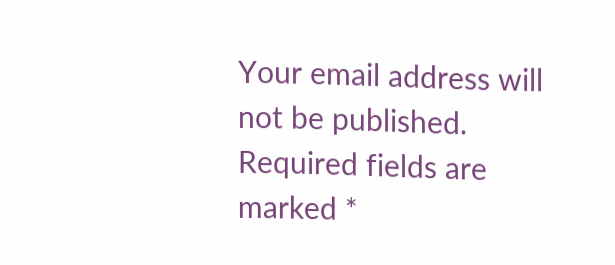Your email address will not be published. Required fields are marked *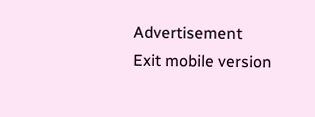Advertisement
Exit mobile version